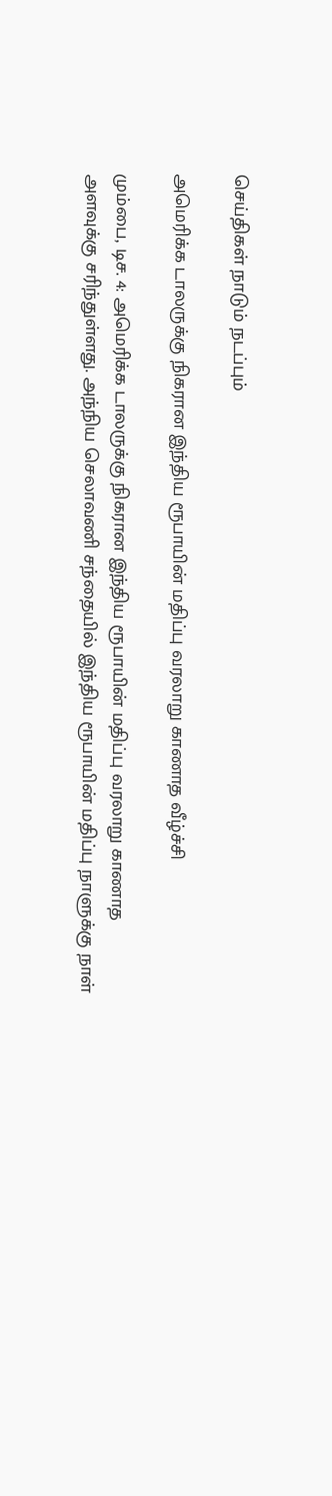செய்திகள் நாடும் நடப்பும்

அமெரிக்க டாலருக்கு நிகரான இந்திய ரூபாயின் மதிப்பு வரலாறு காணாத வீழ்ச்சி

மும்பை, டிச. 4: அமெரிக்க டாலருக்கு நிகரான இந்திய ரூபாயின் மதிப்பு வரலாறு காணாத அளவுக்கு சரிந்துள்ளது. அந்நிய செலாவணி சந்தையில் இந்திய ரூபாயின் மதிப்பு நாளுக்கு நாள்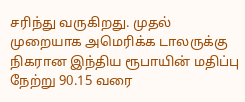சரிந்து வருகிறது. முதல் முறையாக அமெரிக்க டாலருக்கு நிகரான இந்திய ரூபாயின் மதிப்பு நேற்று 90.15 வரை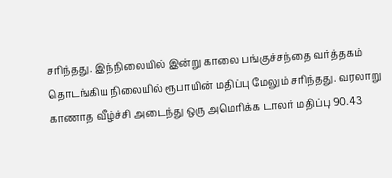சரிந்தது. இந்நிலையில் இன்று காலை பங்குச்சந்தை வர்த்தகம் தொடங்கிய நிலையில் ரூபாயின் மதிப்பு மேலும் சரிந்தது. வரலாறு காணாத வீழ்ச்சி அடைந்து ஒரு அமெரிக்க டாலர் மதிப்பு 90.43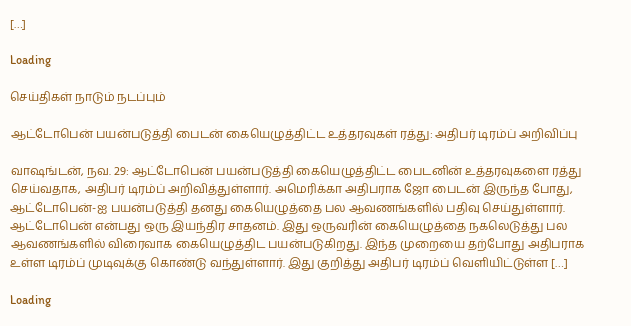[…]

Loading

செய்திகள் நாடும் நடப்பும்

ஆட்டோபென் பயன்படுத்தி பைடன் கையெழுத்திட்ட உத்தரவுகள் ரத்து: அதிபர் டிரம்ப் அறிவிப்பு

வாஷங்டன், நவ. 29: ஆட்டோபென் பயன்படுத்தி கையெழுத்திட்ட பைடனின் உத்தரவுகளை ரத்து செய்வதாக, அதிபர் டிரம்ப் அறிவித்துள்ளார். அமெரிக்கா அதிபராக ஜோ பைடன் இருந்த போது, ஆட்டோபென்-ஐ பயன்படுத்தி தனது கையெழுத்தை பல ஆவணங்களில் பதிவு செய்துள்ளார். ஆட்டோபென் என்பது ஒரு இயந்திர சாதனம். இது ஒருவரின் கையெழுத்தை நகலெடுத்து பல ஆவணங்களில் விரைவாக கையெழுத்திட பயன்படுகிறது. இந்த முறையை தற்போது அதிபராக உள்ள டிரம்ப் முடிவுக்கு கொண்டு வந்துள்ளார். இது குறித்து அதிபர் டிரம்ப் வெளியிட்டுள்ள […]

Loading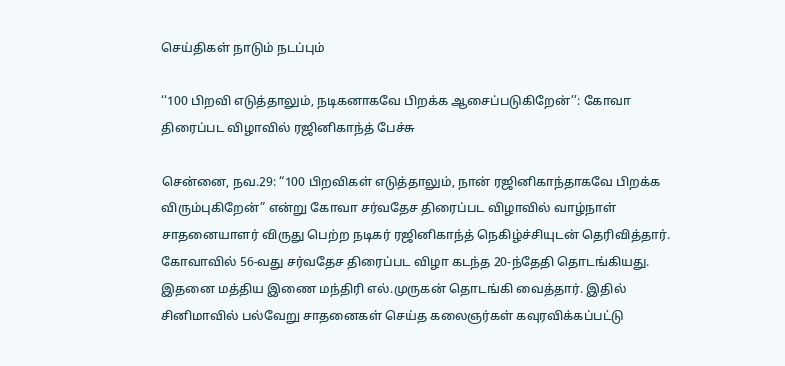செய்திகள் நாடும் நடப்பும்

‘‘100 பிறவி எடுத்தாலும், நடிகனாகவே பிறக்க ஆசைப்படுகிறேன்’’: கோவா திரைப்பட விழாவில் ரஜினிகாந்த் பேச்சு

சென்னை, நவ.29: “100 பிறவிகள் எடுத்தாலும், நான் ரஜினிகாந்தாகவே பிறக்க விரும்புகிறேன்” என்று கோவா சர்வதேச திரைப்பட விழாவில் வாழ்நாள் சாதனையாளர் விருது பெற்ற நடிகர் ரஜினிகாந்த் நெகிழ்ச்சியுடன் தெரிவித்தார். கோவாவில் 56-வது சர்வதேச திரைப்பட விழா கடந்த 20-ந்தேதி தொடங்கியது. இதனை மத்திய இணை மந்திரி எல்.முருகன் தொடங்கி வைத்தார். இதில் சினிமாவில் பல்வேறு சாதனைகள் செய்த கலைஞர்கள் கவுரவிக்கப்பட்டு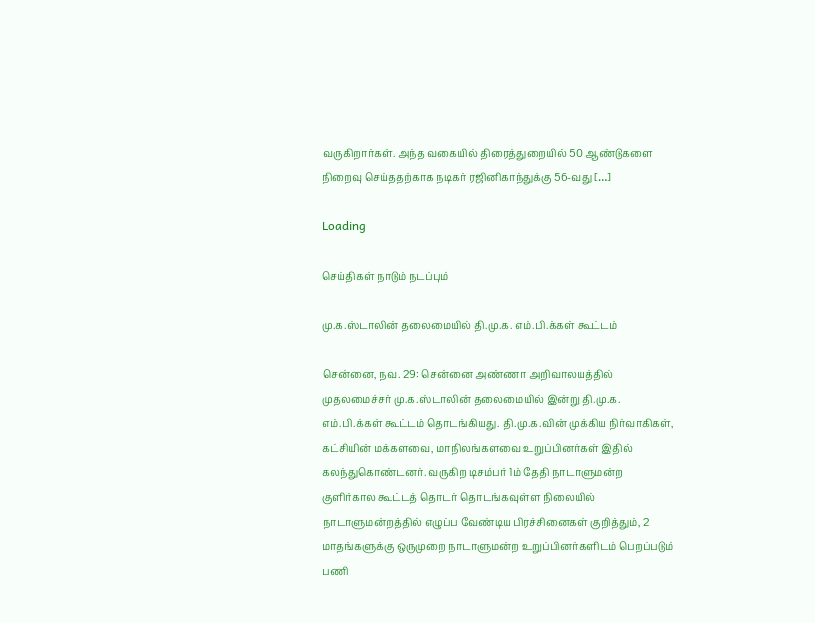வருகிறார்கள். அந்த வகையில் திரைத்துறையில் 50 ஆண்டுகளை நிறைவு செய்ததற்காக நடிகர் ரஜினிகாந்துக்கு 56-வது […]

Loading

செய்திகள் நாடும் நடப்பும்

மு.க.ஸ்டாலின் தலைமையில் தி.மு.க. எம்.பி.க்கள் கூட்டம்

சென்னை, நவ. 29: சென்னை அண்ணா அறிவாலயத்தில் முதலமைச்சர் மு.க.ஸ்டாலின் தலைமையில் இன்று தி.மு.க. எம்.பி.க்கள் கூட்டம் தொடங்கியது. தி.மு.க.வின் முக்கிய நிர்வாகிகள், கட்சியின் மக்களவை, மாநிலங்களவை உறுப்பினர்கள் இதில் கலந்துகொண்டனர். வருகிற டிசம்பர் 1ம் தேதி நாடாளுமன்ற குளிர்கால கூட்டத் தொடர் தொடங்கவுள்ள நிலையில் நாடாளுமன்றத்தில் எழுப்ப வேண்டிய பிரச்சினைகள் குறித்தும், 2 மாதங்களுக்கு ஒருமுறை நாடாளுமன்ற உறுப்பினர்களிடம் பெறப்படும் பணி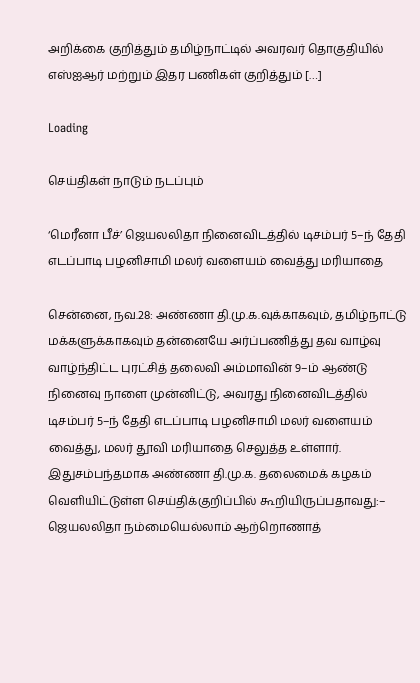அறிக்கை குறித்தும் தமிழ்நாட்டில் அவரவர் தொகுதியில் எஸ்ஐஆர் மற்றும் இதர பணிகள் குறித்தும் […]

Loading

செய்திகள் நாடும் நடப்பும்

‘மெரீனா பீச்’ ஜெயலலிதா நினைவிடத்தில் டிசம்பர் 5–ந் தேதி எடப்பாடி பழனிசாமி மலர் வளையம் வைத்து மரியாதை

சென்னை, நவ.28: அண்ணா தி.மு.க.வுக்காகவும், தமிழ்நாட்டு மக்களுக்காகவும் தன்னையே அர்ப்பணித்து தவ வாழ்வு வாழ்ந்திட்ட புரட்சித் தலைவி அம்மாவின் 9–ம் ஆண்டு நினைவு நாளை முன்னிட்டு, அவரது நினைவிடத்தில் டிசம்பர் 5–ந் தேதி எடப்பாடி பழனிசாமி மலர் வளையம் வைத்து, மலர் தூவி மரியாதை செலுத்த உள்ளார். இதுசம்பந்தமாக அண்ணா தி.மு.க. தலைமைக் கழகம் வெளியிட்டுள்ள செய்திக்குறிப்பில் கூறியிருப்பதாவது:– ஜெயலலிதா நம்மையெல்லாம் ஆற்றொணாத்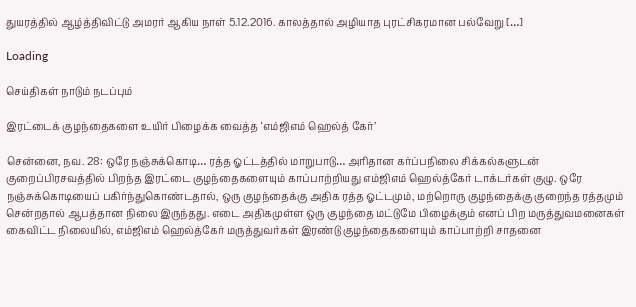துயரத்தில் ஆழ்த்திவிட்டு அமரர் ஆகிய நாள் 5.12.2016. காலத்தால் அழியாத புரட்சிகரமான பல்வேறு […]

Loading

செய்திகள் நாடும் நடப்பும்

இரட்டைக் குழந்தைகளை உயிர் பிழைக்க வைத்த ‘எம்ஜிஎம் ஹெல்த் கேர்’

சென்னை, நவ. 28: ஒரே நஞ்சுக்கொடி… ரத்த ஓட்டத்தில் மாறுபாடு… அரிதான கர்ப்பநிலை சிக்கல்களுடன் குறைப்பிரசவத்தில் பிறந்த இரட்டை குழந்தைகளையும் காப்பாற்றியது எம்ஜிஎம் ஹெல்த்கேர் டாக்டர்கள் குழு. ஒரே நஞ்சுக்கொடியைப் பகிர்ந்துகொண்டதால், ஒரு குழந்தைக்கு அதிக ரத்த ஓட்டமும், மற்றொரு குழந்தைக்கு குறைந்த ரத்தமும் சென்றதால் ஆபத்தான நிலை இருந்தது. எடை அதிகமுள்ள ஒரு குழந்தை மட்டுமே பிழைக்கும் எனப் பிற மருத்துவமனைகள் கைவிட்ட நிலையில், எம்ஜிஎம் ஹெல்த்கேர் மருத்துவர்கள் இரண்டு குழந்தைகளையும் காப்பாற்றி சாதனை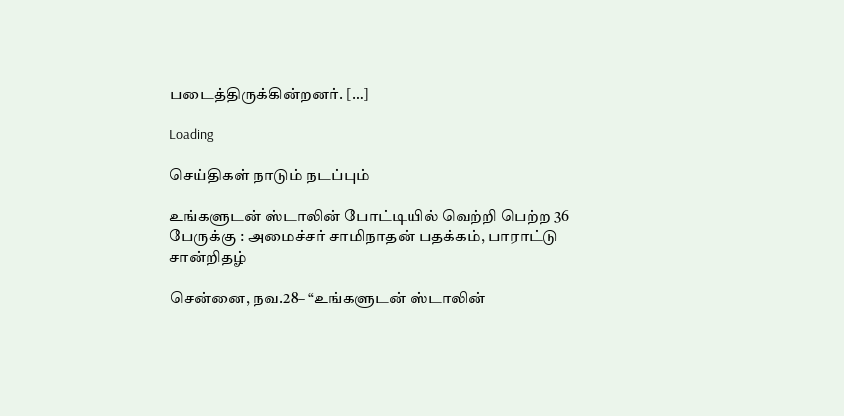படைத்திருக்கின்றனர். […]

Loading

செய்திகள் நாடும் நடப்பும்

உங்களுடன் ஸ்டாலின் போட்டியில் வெற்றி பெற்ற 36 பேருக்கு : அமைச்சர் சாமிநாதன் பதக்கம், பாராட்டு சான்றிதழ்

சென்னை, நவ.28– “உங்களுடன் ஸ்டாலின்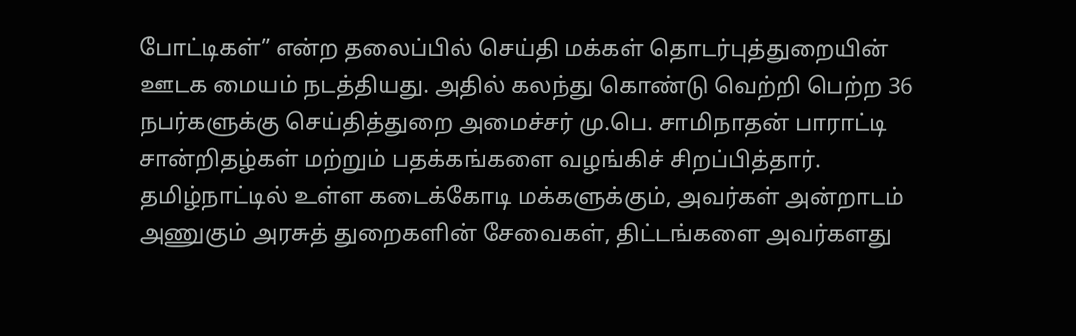போட்டிகள்” என்ற தலைப்பில் செய்தி மக்கள் தொடர்புத்துறையின் ஊடக மையம் நடத்தியது. அதில் கலந்து கொண்டு வெற்றி பெற்ற 36 நபர்களுக்கு செய்தித்துறை அமைச்சர் மு.பெ. சாமிநாதன் பாராட்டி சான்றிதழ்கள் மற்றும் பதக்கங்களை வழங்கிச் சிறப்பித்தார். தமிழ்நாட்டில் உள்ள கடைக்கோடி மக்களுக்கும், அவர்கள் அன்றாடம் அணுகும் அரசுத் துறைகளின் சேவைகள், திட்டங்களை அவர்களது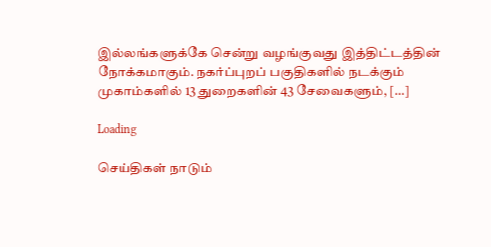இல்லங்களுக்கே சென்று வழங்குவது இத்திட்டத்தின் நோக்கமாகும். நகர்ப்புறப் பகுதிகளில் நடக்கும் முகாம்களில் 13 துறைகளின் 43 சேவைகளும், […]

Loading

செய்திகள் நாடும்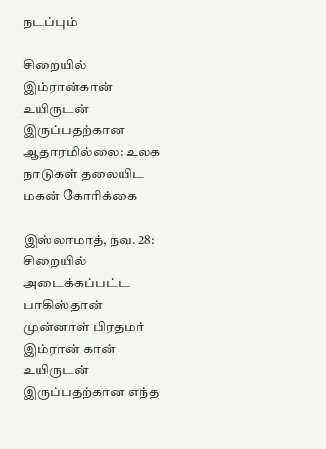நடப்பும்

சிறையில் இம்ரான்கான் உயிருடன் இருப்பதற்கான ஆதாரமில்லை: உலக நாடுகள் தலையிட மகன் கோரிக்கை

இஸ்லாமாத், நவ. 28: சிறையில் அடைக்கப்பட்ட பாகிஸ்தான் முன்னாள் பிரதமர் இம்ரான் கான் உயிருடன் இருப்பதற்கான எந்த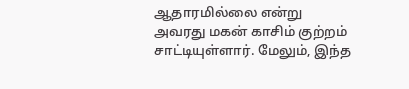ஆதாரமில்லை என்று அவரது மகன் காசிம் குற்றம் சாட்டியுள்ளார். மேலும், இந்த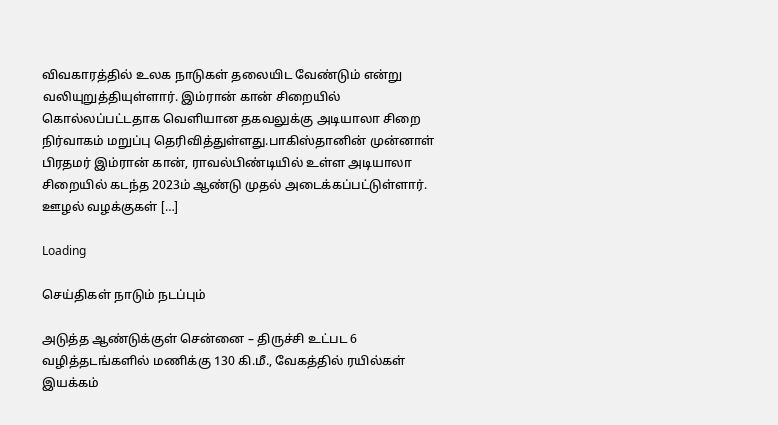விவகாரத்தில் உலக நாடுகள் தலையிட வேண்டும் என்று வலியுறுத்தியுள்ளார். இம்ரான் கான் சிறையில் கொல்லப்பட்டதாக வெளியான தகவலுக்கு அடியாலா சிறை நிர்வாகம் மறுப்பு தெரிவித்துள்ளது.பாகிஸ்தானின் முன்னாள் பிரதமர் இம்ரான் கான், ராவல்பிண்டியில் உள்ள அடியாலா சிறையில் கடந்த 2023ம் ஆண்டு முதல் அடைக்கப்பட்டுள்ளார். ஊழல் வழக்குகள் […]

Loading

செய்திகள் நாடும் நடப்பும்

அடுத்த ஆண்டுக்குள் சென்னை – திருச்சி உட்பட 6 வழித்தடங்களில் மணிக்கு 130 கி.மீ., வேகத்தில் ரயில்கள் இயக்கம்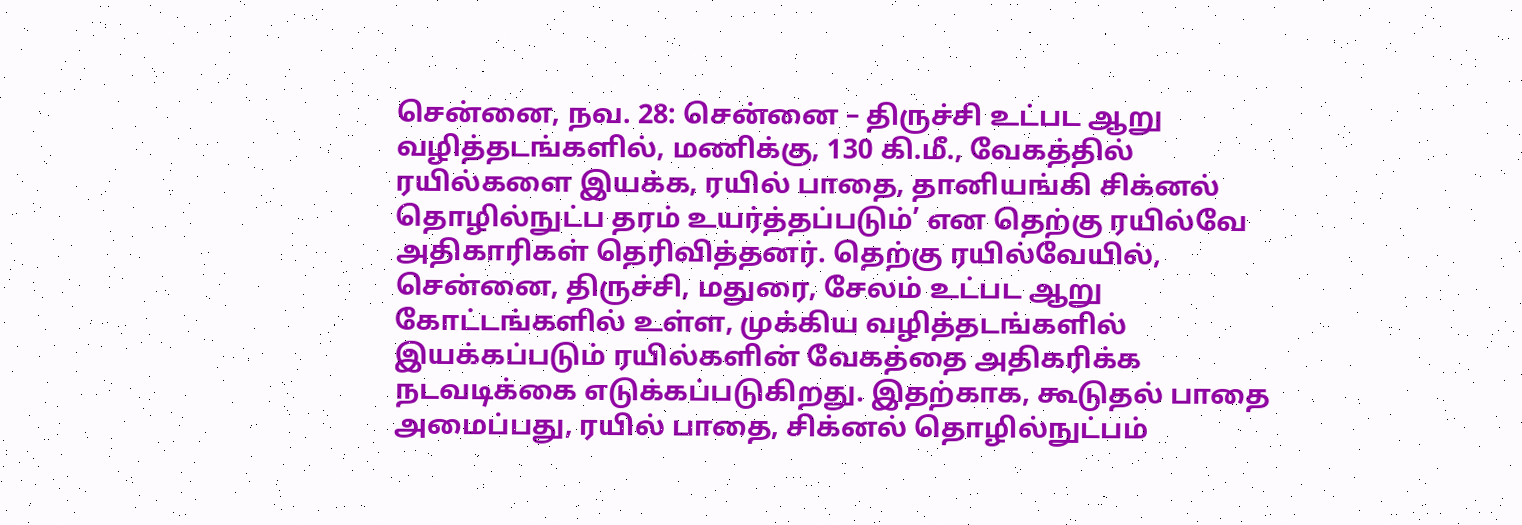சென்னை, நவ. 28: சென்னை – திருச்சி உட்பட ஆறு வழித்தடங்களில், மணிக்கு, 130 கி.மீ., வேகத்தில் ரயில்களை இயக்க, ரயில் பாதை, தானியங்கி சிக்னல் தொழில்நுட்ப தரம் உயர்த்தப்படும்’ என தெற்கு ரயில்வே அதிகாரிகள் தெரிவித்தனர். தெற்கு ரயில்வேயில், சென்னை, திருச்சி, மதுரை, சேலம் உட்பட ஆறு கோட்டங்களில் உள்ள, முக்கிய வழித்தடங்களில் இயக்கப்படும் ரயில்களின் வேகத்தை அதிகரிக்க நடவடிக்கை எடுக்கப்படுகிறது. இதற்காக, கூடுதல் பாதை அமைப்பது, ரயில் பாதை, சிக்னல் தொழில்நுட்பம்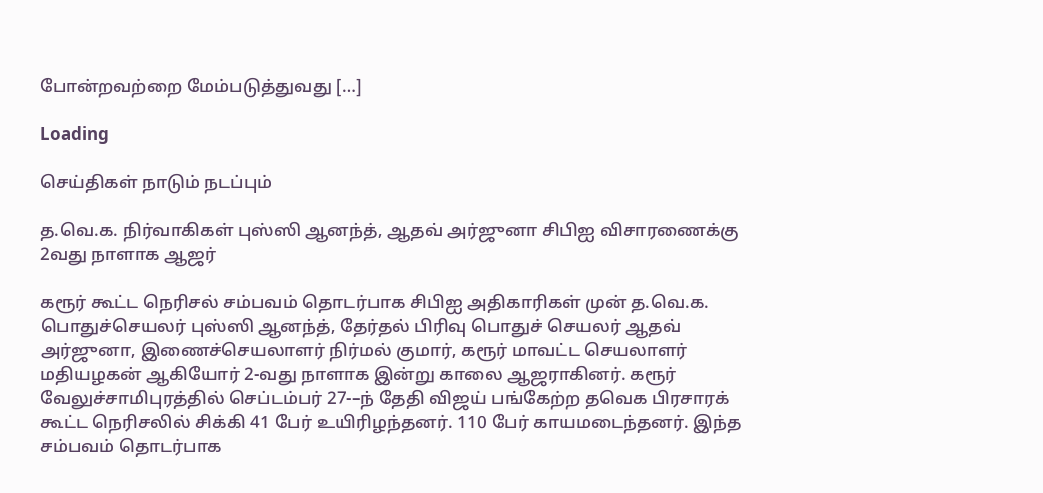போன்றவற்றை மேம்படுத்துவது […]

Loading

செய்திகள் நாடும் நடப்பும்

த.வெ.க. நிர்வாகிகள் புஸ்ஸி ஆனந்த், ஆதவ் அர்ஜுனா சிபிஐ விசாரணைக்கு 2வது நாளாக ஆஜர்

கரூர் கூட்ட நெரிசல் சம்பவம் தொடர்பாக சிபிஐ அதிகாரிகள் முன் த.வெ.க. பொதுச்செயலர் புஸ்ஸி ஆனந்த், தேர்தல் பிரிவு பொதுச் செயலர் ஆதவ் அர்ஜுனா, இணைச்செயலாளர் நிர்மல் குமார், கரூர் மாவட்ட செயலாளர் மதியழகன் ஆகியோர் 2-வது நாளாக இன்று காலை ஆஜராகினர். கரூர் வேலுச்சாமிபுரத்தில் செப்டம்பர் 27-–ந் தேதி விஜய் பங்கேற்ற தவெக பிரசாரக் கூட்ட நெரிசலில் சிக்கி 41 பேர் உயிரிழந்தனர். 110 பேர் காயமடைந்தனர். இந்த சம்பவம் தொடர்பாக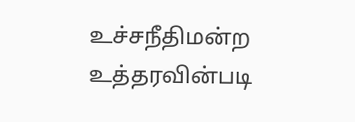உச்சநீதிமன்ற உத்தரவின்படி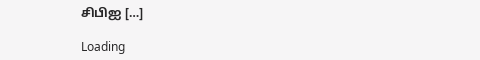சிபிஐ […]

Loading